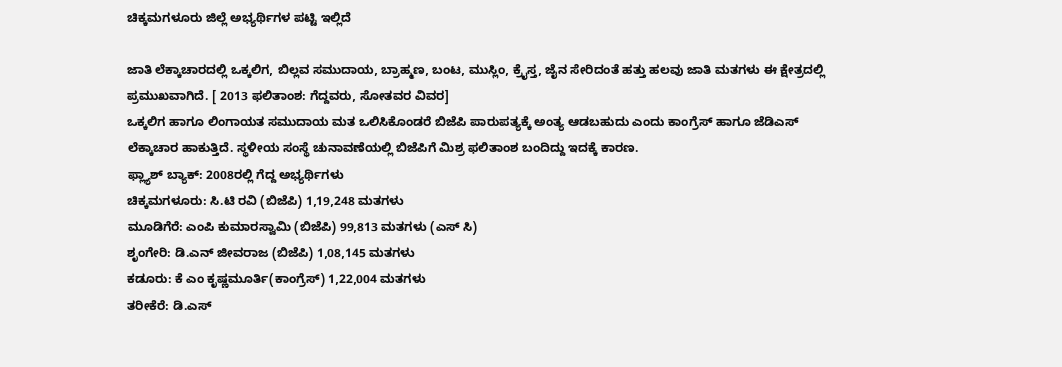ಚಿಕ್ಕಮಗಳೂರು ಜಿಲ್ಲೆ ಅಭ್ಯರ್ಥಿಗಳ ಪಟ್ಟಿ ಇಲ್ಲಿದೆ

ಜಾತಿ ಲೆಕ್ಕಾಚಾರದಲ್ಲಿ ಒಕ್ಕಲಿಗ, ಬಿಲ್ಲವ ಸಮುದಾಯ, ಬ್ರಾಹ್ಮಣ, ಬಂಟ, ಮುಸ್ಲಿಂ, ಕ್ರೈಸ್ತ, ಜೈನ ಸೇರಿದಂತೆ ಹತ್ತು ಹಲವು ಜಾತಿ ಮತಗಳು ಈ ಕ್ಷೇತ್ರದಲ್ಲಿ ಪ್ರಮುಖವಾಗಿದೆ. [ 2013 ಫಲಿತಾಂಶ: ಗೆದ್ದವರು, ಸೋತವರ ವಿವರ]
ಒಕ್ಕಲಿಗ ಹಾಗೂ ಲಿಂಗಾಯತ ಸಮುದಾಯ ಮತ ಒಲಿಸಿಕೊಂಡರೆ ಬಿಜೆಪಿ ಪಾರುಪತ್ಯಕ್ಕೆ ಅಂತ್ಯ ಆಡಬಹುದು ಎಂದು ಕಾಂಗ್ರೆಸ್ ಹಾಗೂ ಜೆಡಿಎಸ್ ಲೆಕ್ಕಾಚಾರ ಹಾಕುತ್ತಿದೆ. ಸ್ಥಳೀಯ ಸಂಸ್ಥೆ ಚುನಾವಣೆಯಲ್ಲಿ ಬಿಜೆಪಿಗೆ ಮಿಶ್ರ ಫಲಿತಾಂಶ ಬಂದಿದ್ದು ಇದಕ್ಕೆ ಕಾರಣ.
ಫ್ಲ್ಯಾಶ್ ಬ್ಯಾಕ್: 2008ರಲ್ಲಿ ಗೆದ್ದ ಅಭ್ಯರ್ಥಿಗಳು
ಚಿಕ್ಕಮಗಳೂರು: ಸಿ.ಟಿ ರವಿ (ಬಿಜೆಪಿ) 1,19,248 ಮತಗಳು
ಮೂಡಿಗೆರೆ: ಎಂಪಿ ಕುಮಾರಸ್ವಾಮಿ (ಬಿಜೆಪಿ) 99,813 ಮತಗಳು (ಎಸ್ ಸಿ)
ಶೃಂಗೇರಿ: ಡಿ.ಎನ್ ಜೀವರಾಜ (ಬಿಜೆಪಿ) 1,08,145 ಮತಗಳು
ಕಡೂರು: ಕೆ ಎಂ ಕೃಷ್ಣಮೂರ್ತಿ(ಕಾಂಗ್ರೆಸ್) 1,22,004 ಮತಗಳು
ತರೀಕೆರೆ: ಡಿ.ಎಸ್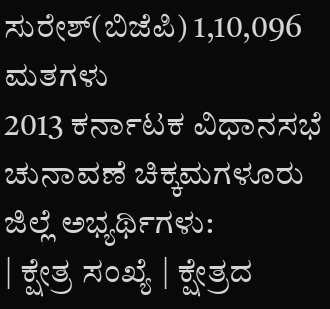ಸುರೇಶ್(ಬಿಜೆಪಿ) 1,10,096 ಮತಗಳು
2013 ಕರ್ನಾಟಕ ವಿಧಾನಸಭೆ ಚುನಾವಣೆ ಚಿಕ್ಕಮಗಳೂರು ಜಿಲ್ಲೆ ಅಭ್ಯರ್ಥಿಗಳು:
| ಕ್ಷೇತ್ರ ಸಂಖ್ಯೆ | ಕ್ಷೇತ್ರದ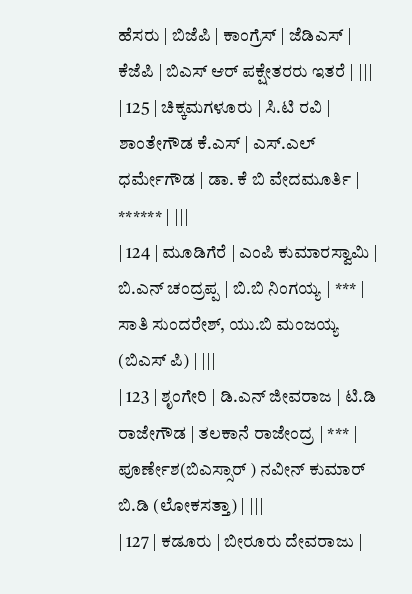ಹೆಸರು | ಬಿಜೆಪಿ | ಕಾಂಗ್ರೆಸ್ | ಜೆಡಿಎಸ್ | ಕೆಜೆಪಿ | ಬಿಎಸ್ ಆರ್ ಪಕ್ಷೇತರರು ಇತರೆ | |||
| 125 | ಚಿಕ್ಕಮಗಳೂರು | ಸಿ.ಟಿ ರವಿ | ಶಾಂತೇಗೌಡ ಕೆ.ಎಸ್ | ಎಸ್.ಎಲ್ ಧರ್ಮೇಗೌಡ | ಡಾ. ಕೆ ಬಿ ವೇದಮೂರ್ತಿ | ****** | |||
| 124 | ಮೂಡಿಗೆರೆ | ಎಂಪಿ ಕುಮಾರಸ್ವಾಮಿ | ಬಿ.ಎನ್ ಚಂದ್ರಪ್ಪ | ಬಿ.ಬಿ ನಿಂಗಯ್ಯ | *** | ಸಾತಿ ಸುಂದರೇಶ್, ಯು.ಬಿ ಮಂಜಯ್ಯ (ಬಿಎಸ್ ಪಿ) | |||
| 123 | ಶೃಂಗೇರಿ | ಡಿ.ಎನ್ ಜೀವರಾಜ | ಟಿ.ಡಿ ರಾಜೇಗೌಡ | ತಲಕಾನೆ ರಾಜೇಂದ್ರ | *** | ಪೂರ್ಣೇಶ(ಬಿಎಸ್ಸಾರ್ ) ನವೀನ್ ಕುಮಾರ್ ಬಿ.ಡಿ (ಲೋಕಸತ್ತಾ) | |||
| 127 | ಕಡೂರು | ಬೀರೂರು ದೇವರಾಜು |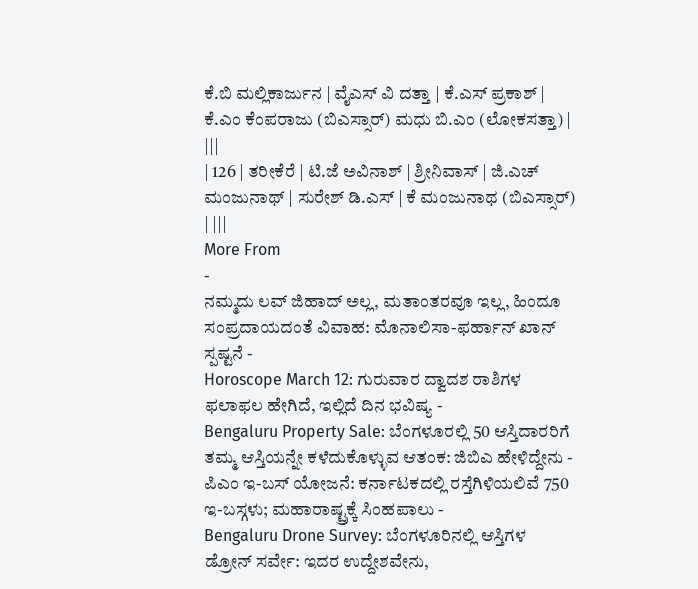ಕೆ.ಬಿ ಮಲ್ಲಿಕಾರ್ಜುನ | ವೈಎಸ್ ವಿ ದತ್ತಾ | ಕೆ.ಎಸ್ ಪ್ರಕಾಶ್ | ಕೆ.ಎಂ ಕೆಂಪರಾಜು (ಬಿಎಸ್ಸಾರ್) ಮಧು ಬಿ.ಎಂ (ಲೋಕಸತ್ತಾ) | |||
| 126 | ತರೀಕೆರೆ | ಟಿ.ಜೆ ಅವಿನಾಶ್ | ಶ್ರೀನಿವಾಸ್ | ಜಿ.ಎಚ್ ಮಂಜುನಾಥ್ | ಸುರೇಶ್ ಡಿ.ಎಸ್ | ಕೆ ಮಂಜುನಾಥ (ಬಿಎಸ್ಸಾರ್) | |||
More From
-
ನಮ್ಮದು ಲವ್ ಜಿಹಾದ್ ಅಲ್ಲ, ಮತಾಂತರವೂ ಇಲ್ಲ, ಹಿಂದೂ ಸಂಪ್ರದಾಯದಂತೆ ವಿವಾಹ: ಮೊನಾಲಿಸಾ-ಫರ್ಹಾನ್ ಖಾನ್ ಸ್ಪಷ್ಟನೆ -
Horoscope March 12: ಗುರುವಾರ ದ್ವಾದಶ ರಾಶಿಗಳ ಫಲಾಫಲ ಹೇಗಿದೆ, ಇಲ್ಲಿದೆ ದಿನ ಭವಿಷ್ಯ -
Bengaluru Property Sale: ಬೆಂಗಳೂರಲ್ಲಿ 50 ಆಸ್ತಿದಾರರಿಗೆ ತಮ್ಮ ಆಸ್ತಿಯನ್ನೇ ಕಳೆದುಕೊಳ್ಳುವ ಆತಂಕ: ಜಿಬಿಎ ಹೇಳಿದ್ದೇನು -
ಪಿಎಂ ಇ-ಬಸ್ ಯೋಜನೆ: ಕರ್ನಾಟಕದಲ್ಲಿ ರಸ್ತೆಗಿಳಿಯಲಿವೆ 750 ಇ-ಬಸ್ಗಳು; ಮಹಾರಾಷ್ಟ್ರಕ್ಕೆ ಸಿಂಹಪಾಲು -
Bengaluru Drone Survey: ಬೆಂಗಳೂರಿನಲ್ಲಿ ಆಸ್ತಿಗಳ ಡ್ರೋನ್ ಸರ್ವೇ: ಇದರ ಉದ್ದೇಶವೇನು,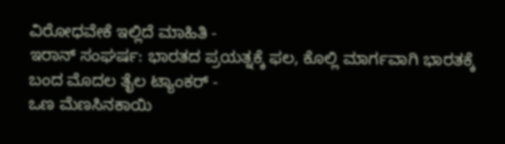ವಿರೋಧವೇಕೆ ಇಲ್ಲಿದೆ ಮಾಹಿತಿ -
ಇರಾನ್ ಸಂಘರ್ಷ: ಭಾರತದ ಪ್ರಯತ್ನಕ್ಕೆ ಫಲ, ಕೊಲ್ಲಿ ಮಾರ್ಗವಾಗಿ ಭಾರತಕ್ಕೆ ಬಂದ ಮೊದಲ ತೈಲ ಟ್ಯಾಂಕರ್ -
ಒಣ ಮೆಣಸಿನಕಾಯಿ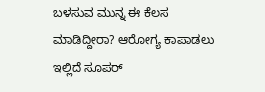ಬಳಸುವ ಮುನ್ನ ಈ ಕೆಲಸ ಮಾಡಿದ್ದೀರಾ? ಆರೋಗ್ಯ ಕಾಪಾಡಲು ಇಲ್ಲಿದೆ ಸೂಪರ್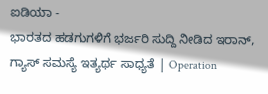ಐಡಿಯಾ -
ಭಾರತದ ಹಡಗುಗಳಿಗೆ ಭರ್ಜರಿ ಸುದ್ದಿ ನೀಡಿದ ಇರಾನ್, ಗ್ಯಾಸ್ ಸಮಸ್ಯೆ ಇತ್ಯರ್ಥ ಸಾಧ್ಯತೆ | Operation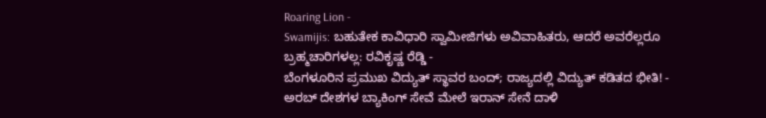Roaring Lion -
Swamijis: ಬಹುತೇಕ ಕಾವಿಧಾರಿ ಸ್ವಾಮೀಜಿಗಳು ಅವಿವಾಹಿತರು, ಆದರೆ ಅವರೆಲ್ಲರೂ ಬ್ರಹ್ಮಚಾರಿಗಳಲ್ಲ: ರವಿಕೃಷ್ಣ ರೆಡ್ಡಿ -
ಬೆಂಗಳೂರಿನ ಪ್ರಮುಖ ವಿದ್ಯುತ್ ಸ್ಥಾವರ ಬಂದ್; ರಾಜ್ಯದಲ್ಲಿ ವಿದ್ಯುತ್ ಕಡಿತದ ಭೀತಿ! -
ಅರಬ್ ದೇಶಗಳ ಬ್ಯಾಕಿಂಗ್ ಸೇವೆ ಮೇಲೆ ಇರಾನ್ ಸೇನೆ ದಾಳಿ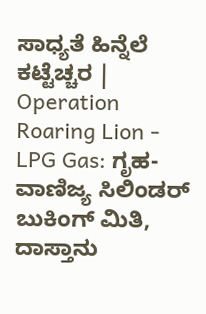ಸಾಧ್ಯತೆ ಹಿನ್ನೆಲೆ ಕಟ್ಟೆಚ್ಚರ | Operation Roaring Lion -
LPG Gas: ಗೃಹ-ವಾಣಿಜ್ಯ ಸಿಲಿಂಡರ್ ಬುಕಿಂಗ್ ಮಿತಿ, ದಾಸ್ತಾನು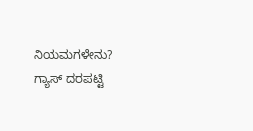ನಿಯಮಗಳೇನು? ಗ್ಯಾಸ್ ದರಪಟ್ಟಿ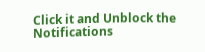Click it and Unblock the Notifications